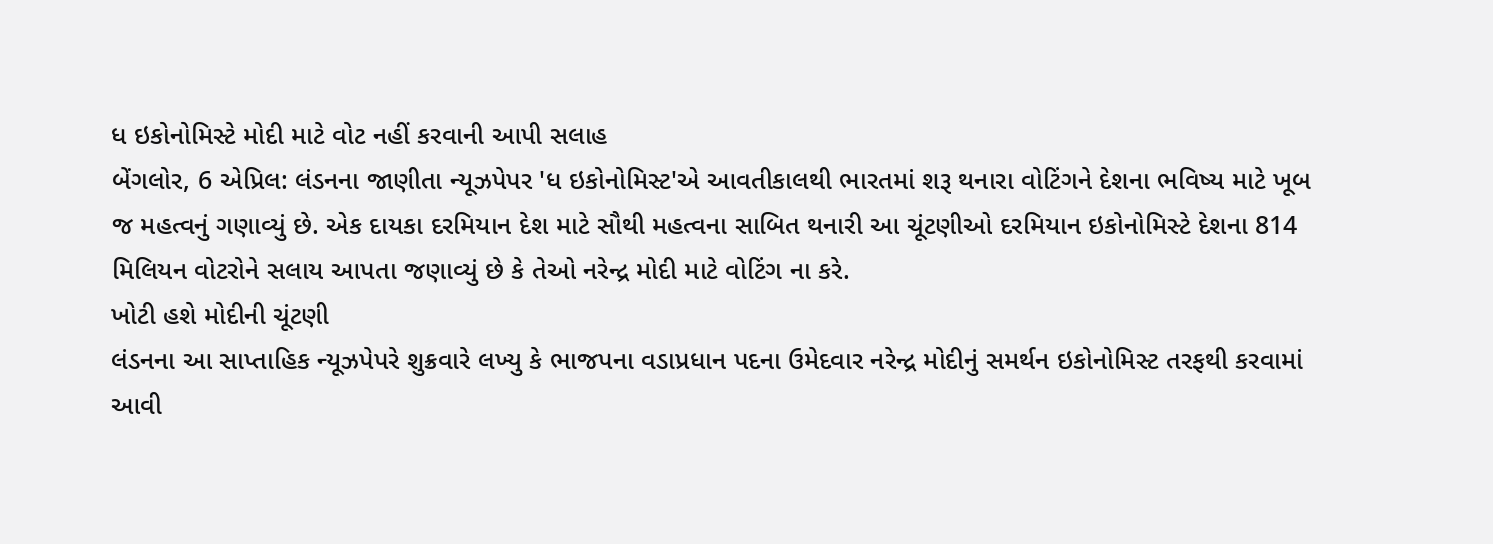ધ ઇકોનોમિસ્ટે મોદી માટે વોટ નહીં કરવાની આપી સલાહ
બેંગલોર, 6 એપ્રિલ: લંડનના જાણીતા ન્યૂઝપેપર 'ધ ઇકોનોમિસ્ટ'એ આવતીકાલથી ભારતમાં શરૂ થનારા વોટિંગને દેશના ભવિષ્ય માટે ખૂબ જ મહત્વનું ગણાવ્યું છે. એક દાયકા દરમિયાન દેશ માટે સૌથી મહત્વના સાબિત થનારી આ ચૂંટણીઓ દરમિયાન ઇકોનોમિસ્ટે દેશના 814 મિલિયન વોટરોને સલાય આપતા જણાવ્યું છે કે તેઓ નરેન્દ્ર મોદી માટે વોટિંગ ના કરે.
ખોટી હશે મોદીની ચૂંટણી
લંડનના આ સાપ્તાહિક ન્યૂઝપેપરે શુક્રવારે લખ્યુ કે ભાજપના વડાપ્રધાન પદના ઉમેદવાર નરેન્દ્ર મોદીનું સમર્થન ઇકોનોમિસ્ટ તરફથી કરવામાં આવી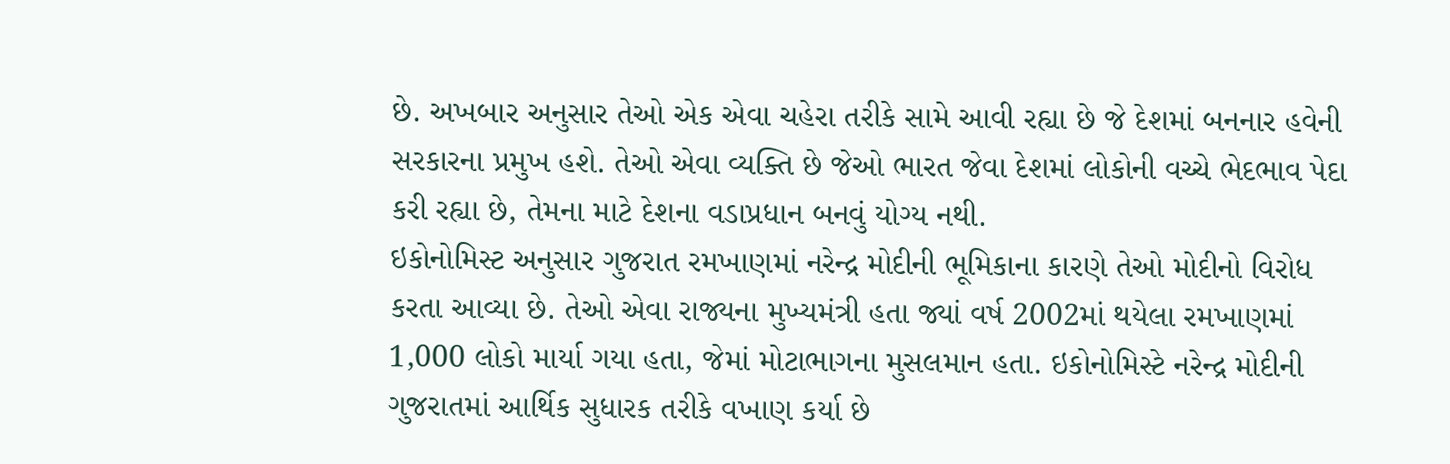છે. અખબાર અનુસાર તેઓ એક એવા ચહેરા તરીકે સામે આવી રહ્યા છે જે દેશમાં બનનાર હવેની સરકારના પ્રમુખ હશે. તેઓ એવા વ્યક્તિ છે જેઓ ભારત જેવા દેશમાં લોકોની વચ્ચે ભેદભાવ પેદા કરી રહ્યા છે, તેમના માટે દેશના વડાપ્રધાન બનવું યોગ્ય નથી.
ઇકોનોમિસ્ટ અનુસાર ગુજરાત રમખાણમાં નરેન્દ્ર મોદીની ભૂમિકાના કારણે તેઓ મોદીનો વિરોધ કરતા આવ્યા છે. તેઓ એવા રાજ્યના મુખ્યમંત્રી હતા જ્યાં વર્ષ 2002માં થયેલા રમખાણમાં 1,000 લોકો માર્યા ગયા હતા, જેમાં મોટાભાગના મુસલમાન હતા. ઇકોનોમિસ્ટે નરેન્દ્ર મોદીની ગુજરાતમાં આર્થિક સુધારક તરીકે વખાણ કર્યા છે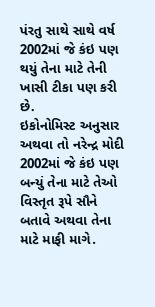પંરતુ સાથે સાથે વર્ષ 2002માં જે કંઇ પણ થયું તેના માટે તેની ખાસી ટીકા પણ કરી છે.
ઇકોનોમિસ્ટ અનુસાર અથવા તો નરેન્દ્ર મોદી 2002માં જે કંઇ પણ બન્યું તેના માટે તેઓ વિસ્તૃત રૂપે સૌને બતાવે અથવા તેના માટે માફી માગે.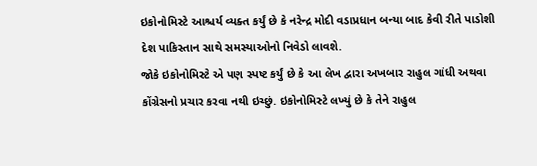ઇકોનોમિસ્ટે આશ્ચર્ય વ્યક્ત કર્યું છે કે નરેન્દ્ર મોદી વડાપ્રધાન બન્યા બાદ કેવી રીતે પાડોશી દેશ પાકિસ્તાન સાથે સમસ્યાઓનો નિવેડો લાવશે.
જોકે ઇકોનોમિસ્ટે એ પણ સ્પષ્ટ કર્યું છે કે આ લેખ દ્વારા અખબાર રાહુલ ગાંધી અથવા કોંગ્રેસનો પ્રચાર કરવા નથી ઇચ્છું. ઇકોનોમિસ્ટે લખ્યું છે કે તેને રાહુલ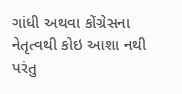ગાંધી અથવા કોંગ્રેસના નેતૃત્વથી કોઇ આશા નથી પરંતુ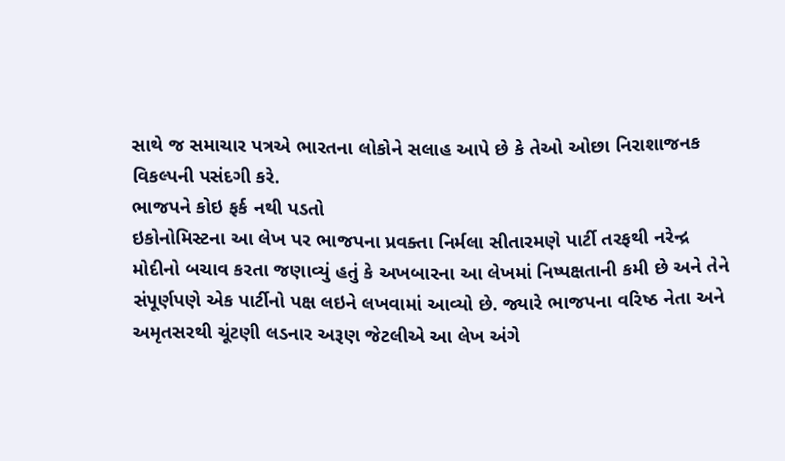સાથે જ સમાચાર પત્રએ ભારતના લોકોને સલાહ આપે છે કે તેઓ ઓછા નિરાશાજનક વિકલ્પની પસંદગી કરે.
ભાજપને કોઇ ફર્ક નથી પડતો
ઇકોનોમિસ્ટના આ લેખ પર ભાજપના પ્રવક્તા નિર્મલા સીતારમણે પાર્ટી તરફથી નરેન્દ્ર મોદીનો બચાવ કરતા જણાવ્યું હતું કે અખબારના આ લેખમાં નિષ્પક્ષતાની કમી છે અને તેને સંપૂર્ણપણે એક પાર્ટીનો પક્ષ લઇને લખવામાં આવ્યો છે. જ્યારે ભાજપના વરિષ્ઠ નેતા અને અમૃતસરથી ચૂંટણી લડનાર અરૂણ જેટલીએ આ લેખ અંગે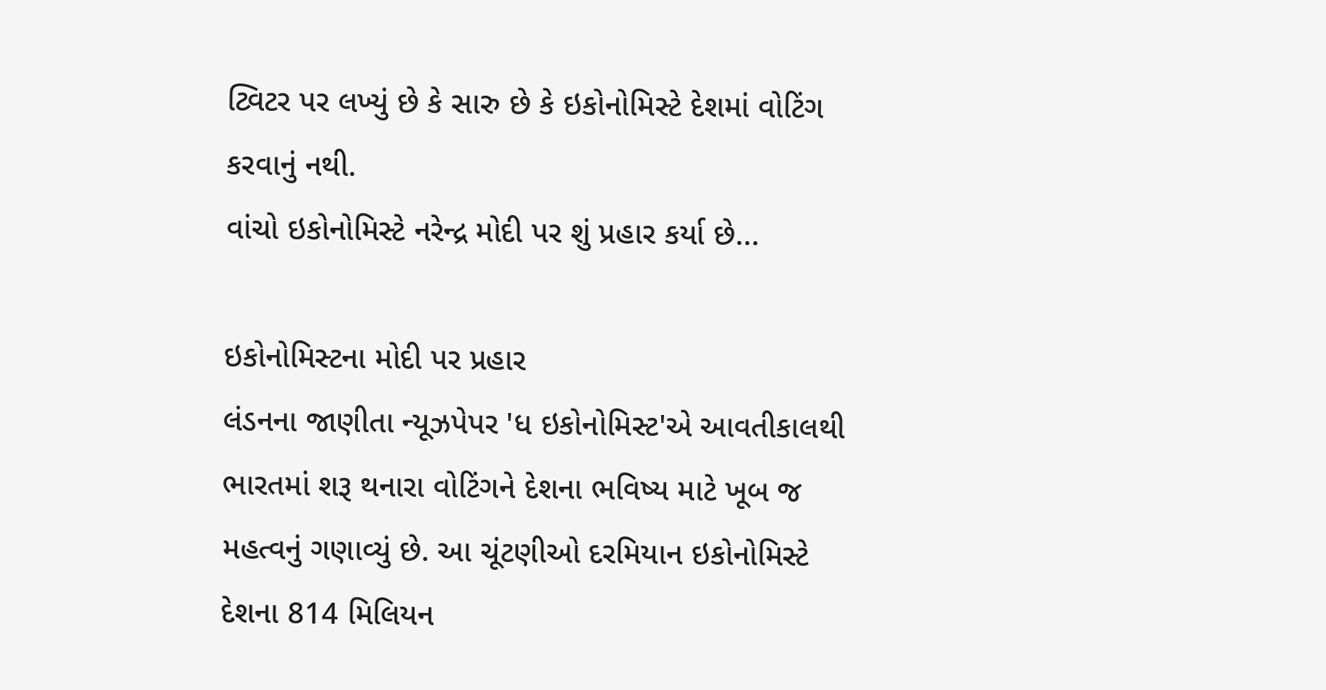ટ્વિટર પર લખ્યું છે કે સારુ છે કે ઇકોનોમિસ્ટે દેશમાં વોટિંગ કરવાનું નથી.
વાંચો ઇકોનોમિસ્ટે નરેન્દ્ર મોદી પર શું પ્રહાર કર્યા છે...

ઇકોનોમિસ્ટના મોદી પર પ્રહાર
લંડનના જાણીતા ન્યૂઝપેપર 'ધ ઇકોનોમિસ્ટ'એ આવતીકાલથી ભારતમાં શરૂ થનારા વોટિંગને દેશના ભવિષ્ય માટે ખૂબ જ મહત્વનું ગણાવ્યું છે. આ ચૂંટણીઓ દરમિયાન ઇકોનોમિસ્ટે દેશના 814 મિલિયન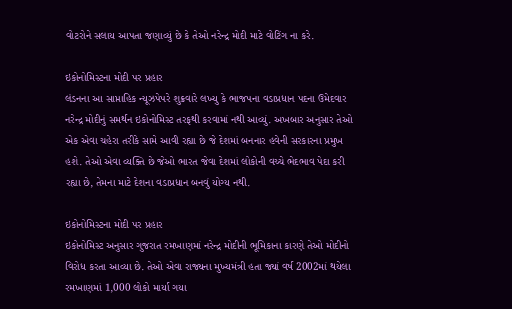વોટરોને સલાય આપતા જણાવ્યું છે કે તેઓ નરેન્દ્ર મોદી માટે વોટિંગ ના કરે.

ઇકોનોમિસ્ટના મોદી પર પ્રહાર
લંડનના આ સાપ્તાહિક ન્યૂઝપેપરે શુક્રવારે લખ્યુ કે ભાજપના વડાપ્રધાન પદના ઉમેદવાર નરેન્દ્ર મોદીનું સમર્થન ઇકોનોમિસ્ટ તરફથી કરવામાં નથી આવ્યું. અખબાર અનુસાર તેઓ એક એવા ચહેરા તરીકે સામે આવી રહ્યા છે જે દેશમાં બનનાર હવેની સરકારના પ્રમુખ હશે. તેઓ એવા વ્યક્તિ છે જેઓ ભારત જેવા દેશમાં લોકોની વચ્ચે ભેદભાવ પેદા કરી રહ્યા છે, તેમના માટે દેશના વડાપ્રધાન બનવું યોગ્ય નથી.

ઇકોનોમિસ્ટના મોદી પર પ્રહાર
ઇકોનોમિસ્ટ અનુસાર ગુજરાત રમખાણમાં નરેન્દ્ર મોદીની ભૂમિકાના કારણે તેઓ મોદીનો વિરોધ કરતા આવ્યા છે. તેઓ એવા રાજ્યના મુખ્યમંત્રી હતા જ્યાં વર્ષ 2002માં થયેલા રમખાણમાં 1,000 લોકો માર્યા ગયા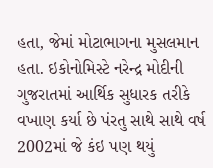હતા, જેમાં મોટાભાગના મુસલમાન હતા. ઇકોનોમિસ્ટે નરેન્દ્ર મોદીની ગુજરાતમાં આર્થિક સુધારક તરીકે વખાણ કર્યા છે પંરતુ સાથે સાથે વર્ષ 2002માં જે કંઇ પણ થયું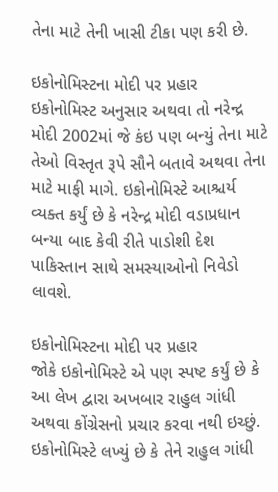તેના માટે તેની ખાસી ટીકા પણ કરી છે.

ઇકોનોમિસ્ટના મોદી પર પ્રહાર
ઇકોનોમિસ્ટ અનુસાર અથવા તો નરેન્દ્ર મોદી 2002માં જે કંઇ પણ બન્યું તેના માટે તેઓ વિસ્તૃત રૂપે સૌને બતાવે અથવા તેના માટે માફી માગે. ઇકોનોમિસ્ટે આશ્ચર્ય વ્યક્ત કર્યું છે કે નરેન્દ્ર મોદી વડાપ્રધાન બન્યા બાદ કેવી રીતે પાડોશી દેશ પાકિસ્તાન સાથે સમસ્યાઓનો નિવેડો લાવશે.

ઇકોનોમિસ્ટના મોદી પર પ્રહાર
જોકે ઇકોનોમિસ્ટે એ પણ સ્પષ્ટ કર્યું છે કે આ લેખ દ્વારા અખબાર રાહુલ ગાંધી અથવા કોંગ્રેસનો પ્રચાર કરવા નથી ઇચ્છું. ઇકોનોમિસ્ટે લખ્યું છે કે તેને રાહુલ ગાંધી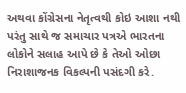અથવા કોંગ્રેસના નેતૃત્વથી કોઇ આશા નથી પરંતુ સાથે જ સમાચાર પત્રએ ભારતના લોકોને સલાહ આપે છે કે તેઓ ઓછા નિરાશાજનક વિકલ્પની પસંદગી કરે.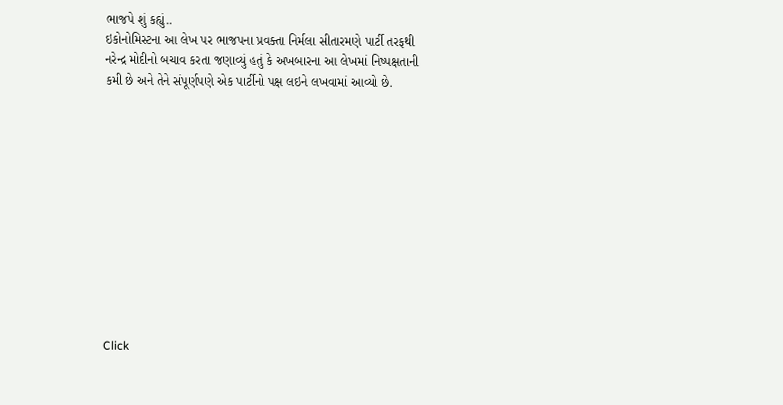ભાજપે શું કહ્યું..
ઇકોનોમિસ્ટના આ લેખ પર ભાજપના પ્રવક્તા નિર્મલા સીતારમણે પાર્ટી તરફથી નરેન્દ્ર મોદીનો બચાવ કરતા જણાવ્યું હતું કે અખબારના આ લેખમાં નિષ્પક્ષતાની કમી છે અને તેને સંપૂર્ણપણે એક પાર્ટીનો પક્ષ લઇને લખવામાં આવ્યો છે.












Click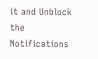it and Unblock the Notifications